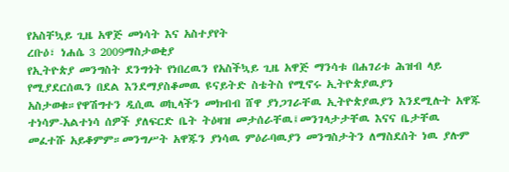የአስቸኳይ ጊዜ አዋጅ መነሳት እና አስተያየት
ረቡዕ፣ ነሐሴ 3 2009ማስታወቂያ
የኢትዮጵያ መንግስት ደንግጎት የነበረዉን የአስችኳይ ጊዜ አዋጅ ማንሳቱ በሐገሪቱ ሕዝብ ላይ የሚያደርሰዉን በደል እንደማያስቆመዉ ዩናይትድ ስቴትስ የሚኖሩ ኢትዮጵያዉያን አስታወቁ።የዋሽግተን ዲሲዉ ወኪላችን መክብብ ሸዋ ያነጋገራቸዉ ኢትዮጵያዉያን እንደሚሉት አዋጁ ተነሳም-አልተነሳ ሰዎች ያለፍርድ ቤት ትዕዛዝ መታሰራቸዉ፤መንገላታታቸዉ እናና ቤታቸዉ መፈተሹ አይቆምም።መንግሥት አዋጁን ያነሳዉ ምዕራባዉያን መንግስታትን ለማስደሰት ነዉ ያሉም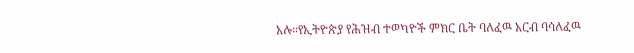አሉ።የኢትዮጵያ የሕዝብ ተወካዮች ምክር ቤት ባለፈዉ አርብ ባሳለፈዉ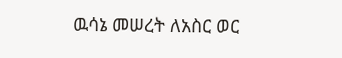ዉሳኔ መሠረት ለአስር ወር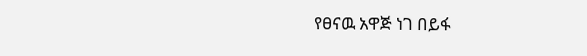የፀናዉ አዋጅ ነገ በይፋ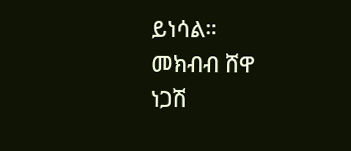ይነሳል።
መክብብ ሸዋ
ነጋሽ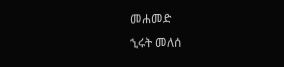መሐመድ
ኂሩት መለሰ